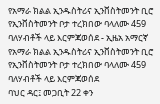የአማራ ክልል ኢንዱስትሪና ኢንቨስትመንት ቢሮ የኢንቨስትመንት ቦታ ተረክበው ባላለሙ 459 ባለሃብቶች ላይ እርምጃወሰደ - ኢዜአ አማርኛ
የአማራ ክልል ኢንዱስትሪና ኢንቨስትመንት ቢሮ የኢንቨስትመንት ቦታ ተረክበው ባላለሙ 459 ባለሃብቶች ላይ እርምጃወሰደ
ባህር ዳር፤ መጋቢት 22 ቀን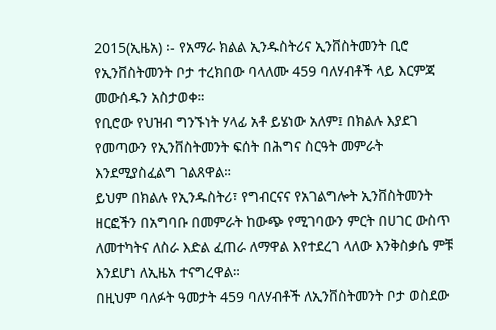2015(ኢዜአ) ፡- የአማራ ክልል ኢንዱስትሪና ኢንቨስትመንት ቢሮ የኢንቨስትመንት ቦታ ተረክበው ባላለሙ 459 ባለሃብቶች ላይ እርምጃ መውሰዱን አስታወቀ።
የቢሮው የህዝብ ግንኙነት ሃላፊ አቶ ይሄነው አለም፤ በክልሉ እያደገ የመጣውን የኢንቨስትመንት ፍሰት በሕግና ስርዓት መምራት እንደሚያስፈልግ ገልጸዋል።
ይህም በክልሉ የኢንዱስትሪ፣ የግብርናና የአገልግሎት ኢንቨስትመንት ዘርፎችን በአግባቡ በመምራት ከውጭ የሚገባውን ምርት በሀገር ውስጥ ለመተካትና ለስራ እድል ፈጠራ ለማዋል እየተደረገ ላለው እንቅስቃሴ ምቹ እንደሆነ ለኢዜአ ተናግረዋል።
በዚህም ባለፉት ዓመታት 459 ባለሃብቶች ለኢንቨስትመንት ቦታ ወስደው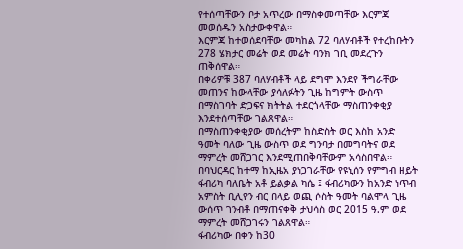የተሰጣቸውን ቦታ አጥረው በማስቀመጣቸው እርምጃ መወሰዱን አስታውቀዋል።
እርምጃ ከተወሰደባቸው መካከል 72 ባለሃብቶች የተረከቡትን 278 ሄክታር መሬት ወደ መሬት ባንክ ገቢ መደረጉን ጠቅሰዋል።
በቀሪዎቹ 387 ባለሃብቶች ላይ ደግሞ እንደየ ችግራቸው መጠንና ከውላቸው ያሳለፉትን ጊዜ ከግምት ውስጥ በማስገባት ድጋፍና ክትትል ተደርጎላቸው ማስጠንቀቂያ እንደተሰጣቸው ገልጸዋል።
በማስጠንቀቂያው መሰረትም ከስድስት ወር እስከ አንድ ዓመት ባለው ጊዜ ውስጥ ወደ ግንባታ በመግባትና ወደ ማምረት መሸጋገር እንደሚጠበቅባቸውም አሳስበዋል።
በባህርዳር ከተማ ከኢዜአ ያነጋገራቸው የዩኒሰን የምግብ ዘይት ፋብሪካ ባለቤት አቶ ይልቃል ካሴ ፤ ፋብሪካውን ከአንድ ነጥብ አምስት ቢሊየን ብር በላይ ወጪ ሶስት ዓመት ባልሞላ ጊዜ ውሰጥ ገንብቶ በማጠናቀቅ ታህሳስ ወር 2015 ዓ.ም ወደ ማምረት መሸጋገሩን ገልጸዋል።
ፋብሪካው በቀን ከ30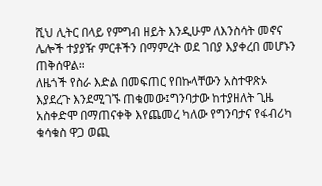ሺህ ሊትር በላይ የምግብ ዘይት እንዲሁም ለእንስሳት መኖና ሌሎች ተያያዥ ምርቶችን በማምረት ወደ ገበያ እያቀረበ መሆኑን ጠቅሰዋል።
ለዜጎች የስራ እድል በመፍጠር የበኩላቸውን አስተዋጽኦ እያደረጉ እንደሚገኙ ጠቁመው፤ግንባታው ከተያዘለት ጊዜ አስቀድሞ በማጠናቀቅ እየጨመረ ካለው የግንባታና የፋብሪካ ቁሳቁስ ዋጋ ወጪ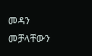መዳን መቻላቸውን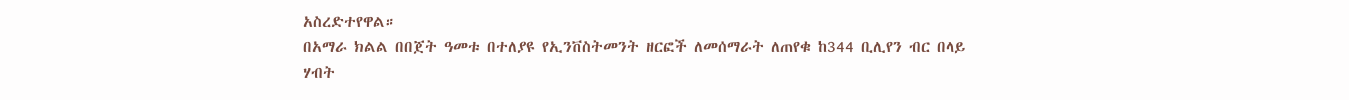አስረድተየዋል።
በአማራ ክልል በበጀት ዓመቱ በተለያዩ የኢንቨስትመንት ዘርፎች ለመሰማራት ለጠየቁ ከ344 ቢሊየን ብር በላይ ሃብት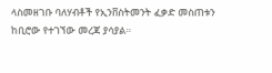ላስመዘገቡ ባለሃብቶች የኢንቨስትመንት ፈቃድ መስጠቱን ከቢሮው የተገኘው መረጃ ያሳያል።